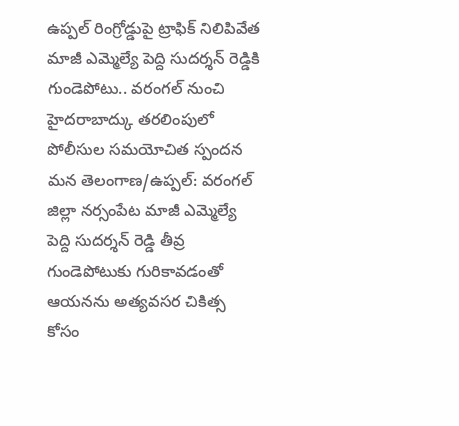ఉప్పల్ రింగ్రోడ్డుపై ట్రాఫిక్ నిలిపివేత
మాజీ ఎమ్మెల్యే పెద్ది సుదర్శన్ రెడ్డికి గుండెపోటు.. వరంగల్ నుంచి హైదరాబాద్కు తరలింపులో పోలీసుల సమయోచిత స్పందన
మన తెలంగాణ/ఉప్పల్: వరంగల్ జిల్లా నర్సంపేట మాజీ ఎమ్మెల్యే పెద్ది సుదర్శన్ రెడ్డి తీవ్ర గుండెపోటుకు గురికావడంతో ఆయనను అత్యవసర చికిత్స కోసం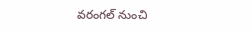వరంగల్ నుంచి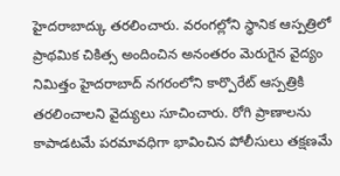హైదరాబాద్కు తరలించారు. వరంగల్లోని స్థానిక ఆస్పత్రిలో ప్రాథమిక చికిత్స అందించిన అనంతరం మెరుగైన వైద్యం నిమిత్తం హైదరాబాద్ నగరంలోని కార్పొరేట్ ఆస్పత్రికి తరలించాలని వైద్యులు సూచించారు. రోగి ప్రాణాలను కాపాడటమే పరమావధిగా భావించిన పోలీసులు తక్షణమే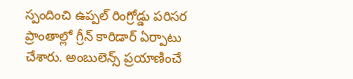స్పందించి ఉప్పల్ రింగ్రోడ్డు పరిసర ప్రాంతాల్లో గ్రీన్ కారిడార్ ఏర్పాటు చేశారు. అంబులెన్స్ ప్రయాణించే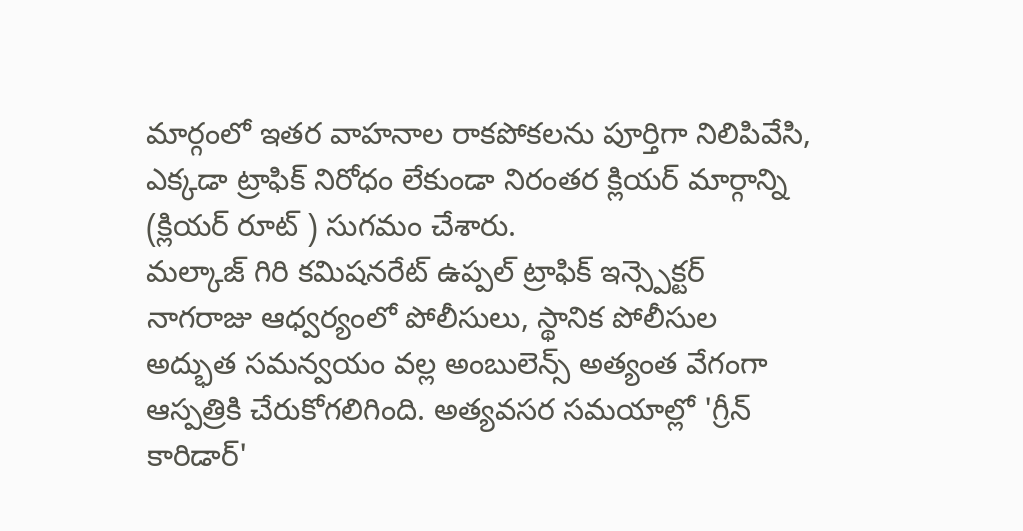మార్గంలో ఇతర వాహనాల రాకపోకలను పూర్తిగా నిలిపివేసి, ఎక్కడా ట్రాఫిక్ నిరోధం లేకుండా నిరంతర క్లియర్ మార్గాన్ని (క్లియర్ రూట్ ) సుగమం చేశారు.
మల్కాజ్ గిరి కమిషనరేట్ ఉప్పల్ ట్రాఫిక్ ఇన్స్పెక్టర్ నాగరాజు ఆధ్వర్యంలో పోలీసులు, స్థానిక పోలీసుల అద్భుత సమన్వయం వల్ల అంబులెన్స్ అత్యంత వేగంగా ఆస్పత్రికి చేరుకోగలిగింది. అత్యవసర సమయాల్లో 'గ్రీన్ కారిడార్'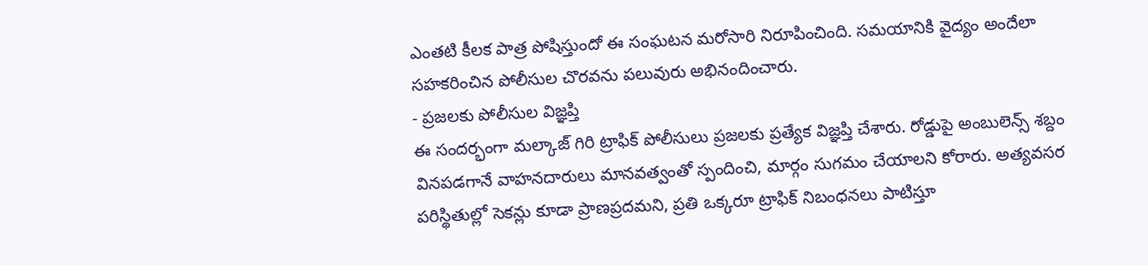ఎంతటి కీలక పాత్ర పోషిస్తుందో ఈ సంఘటన మరోసారి నిరూపించింది. సమయానికి వైద్యం అందేలా సహకరించిన పోలీసుల చొరవను పలువురు అభినందించారు.
- ప్రజలకు పోలీసుల విజ్ఞప్తి
ఈ సందర్భంగా మల్కాజ్ గిరి ట్రాఫిక్ పోలీసులు ప్రజలకు ప్రత్యేక విజ్ఞప్తి చేశారు. రోడ్డుపై అంబులెన్స్ శబ్దం వినపడగానే వాహనదారులు మానవత్వంతో స్పందించి, మార్గం సుగమం చేయాలని కోరారు. అత్యవసర పరిస్థితుల్లో సెకన్లు కూడా ప్రాణప్రదమని, ప్రతి ఒక్కరూ ట్రాఫిక్ నిబంధనలు పాటిస్తూ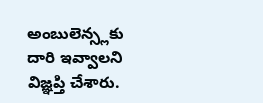అంబులెన్స్లకు దారి ఇవ్వాలని విజ్ఞప్తి చేశారు.